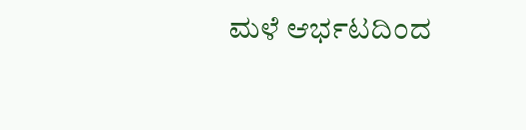ಮಳೆ ಆರ್ಭಟದಿಂದ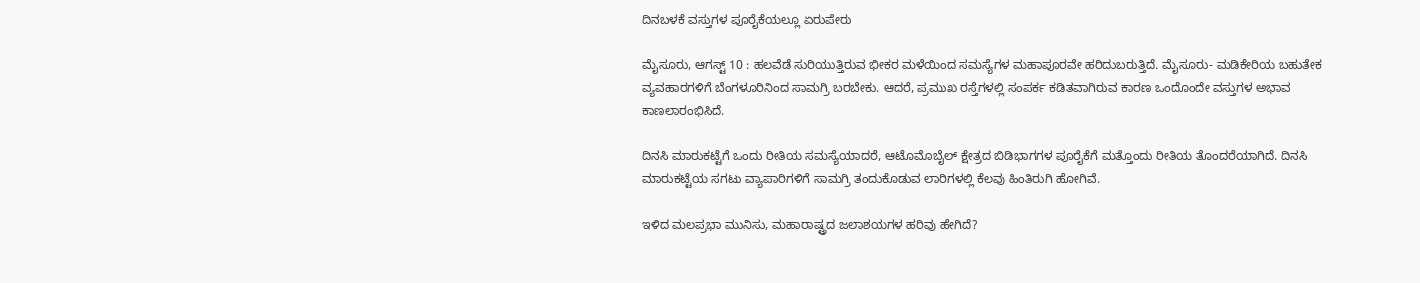ದಿನಬಳಕೆ ವಸ್ತುಗಳ ಪೂರೈಕೆಯಲ್ಲೂ ಏರುಪೇರು

ಮೈಸೂರು, ಆಗಸ್ಟ್ 10 : ಹಲವೆಡೆ ಸುರಿಯುತ್ತಿರುವ ಭೀಕರ ಮಳೆಯಿಂದ ಸಮಸ್ಯೆಗಳ ಮಹಾಪೂರವೇ ಹರಿದುಬರುತ್ತಿದೆ. ಮೈಸೂರು- ಮಡಿಕೇರಿಯ ಬಹುತೇಕ ವ್ಯವಹಾರಗಳಿಗೆ ಬೆಂಗಳೂರಿನಿಂದ ಸಾಮಗ್ರಿ ಬರಬೇಕು. ಆದರೆ, ಪ್ರಮುಖ ರಸ್ತೆಗಳಲ್ಲಿ ಸಂಪರ್ಕ ಕಡಿತವಾಗಿರುವ ಕಾರಣ ಒಂದೊಂದೇ ವಸ್ತುಗಳ ಅಭಾವ ಕಾಣಲಾರಂಭಿಸಿದೆ.

ದಿನಸಿ ಮಾರುಕಟ್ಟೆಗೆ ಒಂದು ರೀತಿಯ ಸಮಸ್ಯೆಯಾದರೆ, ಆಟೊಮೊಬೈಲ್ ಕ್ಷೇತ್ರದ ಬಿಡಿಭಾಗಗಳ ಪೂರೈಕೆಗೆ ಮತ್ತೊಂದು ರೀತಿಯ ತೊಂದರೆಯಾಗಿದೆ. ದಿನಸಿ ಮಾರುಕಟ್ಟೆಯ ಸಗಟು ವ್ಯಾಪಾರಿಗಳಿಗೆ ಸಾಮಗ್ರಿ ತಂದುಕೊಡುವ ಲಾರಿಗಳಲ್ಲಿ ಕೆಲವು ಹಿಂತಿರುಗಿ ಹೋಗಿವೆ.

ಇಳಿದ ಮಲಪ್ರಭಾ ಮುನಿಸು, ಮಹಾರಾಷ್ಟ್ರದ ಜಲಾಶಯಗಳ ಹರಿವು ಹೇಗಿದೆ?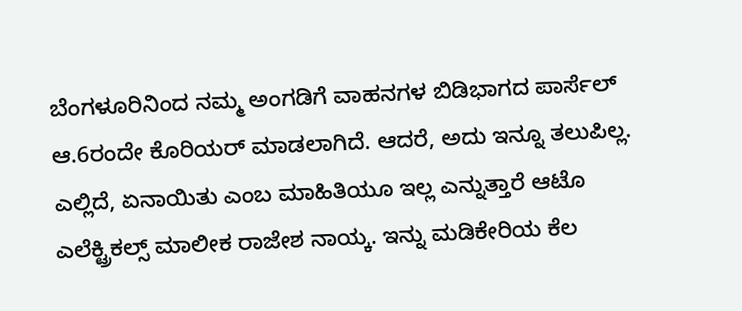ಬೆಂಗಳೂರಿನಿಂದ ನಮ್ಮ ಅಂಗಡಿಗೆ ವಾಹನಗಳ ಬಿಡಿಭಾಗದ ಪಾರ್ಸೆಲ್ ಆ.6ರಂದೇ ಕೊರಿಯರ್ ಮಾಡಲಾಗಿದೆ. ಆದರೆ, ಅದು ಇನ್ನೂ ತಲುಪಿಲ್ಲ. ಎಲ್ಲಿದೆ, ಏನಾಯಿತು ಎಂಬ ಮಾಹಿತಿಯೂ ಇಲ್ಲ ಎನ್ನುತ್ತಾರೆ ಆಟೊ ಎಲೆಕ್ಟ್ರಿಕಲ್ಸ್ ಮಾಲೀಕ ರಾಜೇಶ ನಾಯ್ಕ. ಇನ್ನು ಮಡಿಕೇರಿಯ ಕೆಲ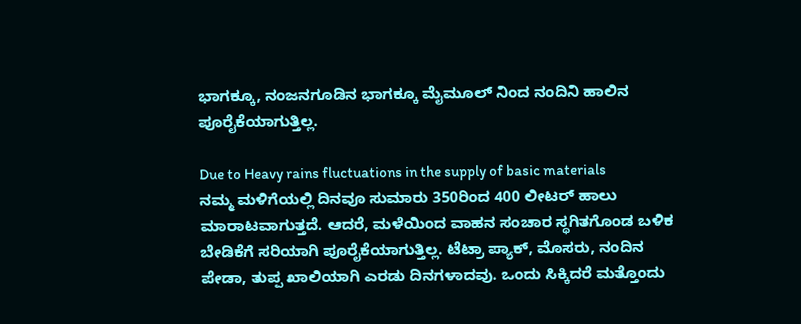ಭಾಗಕ್ಕೂ, ನಂಜನಗೂಡಿನ ಭಾಗಕ್ಕೂ ಮೈಮೂಲ್ ನಿಂದ ನಂದಿನಿ ಹಾಲಿನ ಪೂರೈಕೆಯಾಗುತ್ತಿಲ್ಲ.

Due to Heavy rains fluctuations in the supply of basic materials
ನಮ್ಮ ಮಳಿಗೆಯಲ್ಲಿ ದಿನವೂ ಸುಮಾರು 350ರಿಂದ 400 ಲೀಟರ್ ಹಾಲು ಮಾರಾಟವಾಗುತ್ತದೆ. ಆದರೆ, ಮಳೆಯಿಂದ ವಾಹನ ಸಂಚಾರ ಸ್ಥಗಿತಗೊಂಡ ಬಳಿಕ ಬೇಡಿಕೆಗೆ ಸರಿಯಾಗಿ ಪೂರೈಕೆಯಾಗುತ್ತಿಲ್ಲ. ಟೆಟ್ರಾ ಪ್ಯಾಕ್, ಮೊಸರು, ನಂದಿನ ಪೇಡಾ, ತುಪ್ಪ ಖಾಲಿಯಾಗಿ ಎರಡು ದಿನಗಳಾದವು. ಒಂದು ಸಿಕ್ಕಿದರೆ ಮತ್ತೊಂದು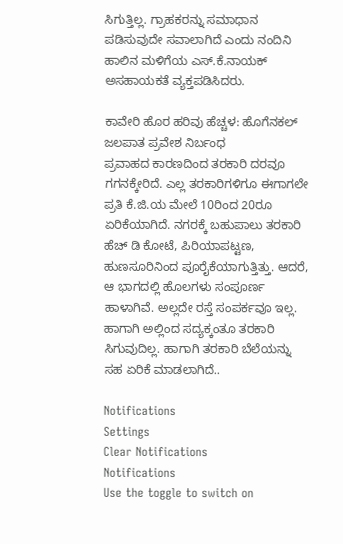ಸಿಗುತ್ತಿಲ್ಲ. ಗ್ರಾಹಕರನ್ನು ಸಮಾಧಾನ ಪಡಿಸುವುದೇ ಸವಾಲಾಗಿದೆ ಎಂದು ನಂದಿನಿ ಹಾಲಿನ ಮಳಿಗೆಯ ಎಸ್.ಕೆ.ನಾಯಕ್ ಅಸಹಾಯಕತೆ ವ್ಯಕ್ತಪಡಿಸಿದರು.

ಕಾವೇರಿ ಹೊರ ಹರಿವು ಹೆಚ್ಚಳ: ಹೊಗೆನಕಲ್ ಜಲಪಾತ ಪ್ರವೇಶ ನಿರ್ಬಂಧ
ಪ್ರವಾಹದ ಕಾರಣದಿಂದ ತರಕಾರಿ ದರವೂ ಗಗನಕ್ಕೇರಿದೆ. ಎಲ್ಲ ತರಕಾರಿಗಳಿಗೂ ಈಗಾಗಲೇ ಪ್ರತಿ ಕೆ.ಜಿ.ಯ ಮೇಲೆ 10ರಿಂದ 20ರೂ ಏರಿಕೆಯಾಗಿದೆ. ನಗರಕ್ಕೆ ಬಹುಪಾಲು ತರಕಾರಿ ಹೆಚ್ ಡಿ ಕೋಟೆ, ಪಿರಿಯಾಪಟ್ಟಣ, ಹುಣಸೂರಿನಿಂದ ಪೂರೈಕೆಯಾಗುತ್ತಿತ್ತು. ಆದರೆ, ಆ ಭಾಗದಲ್ಲಿ ಹೊಲಗಳು ಸಂಪೂರ್ಣ ಹಾಳಾಗಿವೆ. ಅಲ್ಲದೇ ರಸ್ತೆ ಸಂಪರ್ಕವೂ ಇಲ್ಲ. ಹಾಗಾಗಿ ಅಲ್ಲಿಂದ ಸದ್ಯಕ್ಕಂತೂ ತರಕಾರಿ ಸಿಗುವುದಿಲ್ಲ. ಹಾಗಾಗಿ ತರಕಾರಿ ಬೆಲೆಯನ್ನು ಸಹ ಏರಿಕೆ ಮಾಡಲಾಗಿದೆ..

Notifications
Settings
Clear Notifications
Notifications
Use the toggle to switch on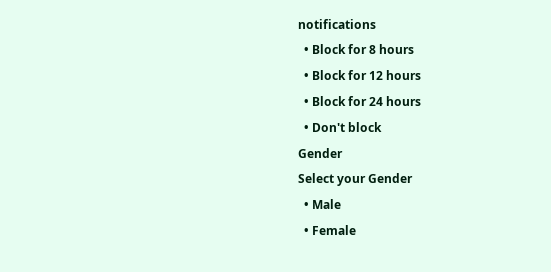notifications
  • Block for 8 hours
  • Block for 12 hours
  • Block for 24 hours
  • Don't block
Gender
Select your Gender
  • Male
  • Female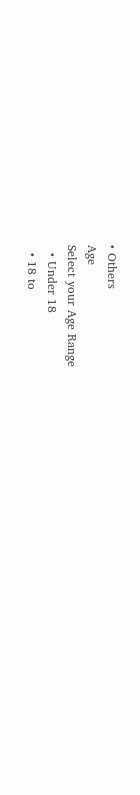• Others
Age
Select your Age Range
  • Under 18
  • 18 to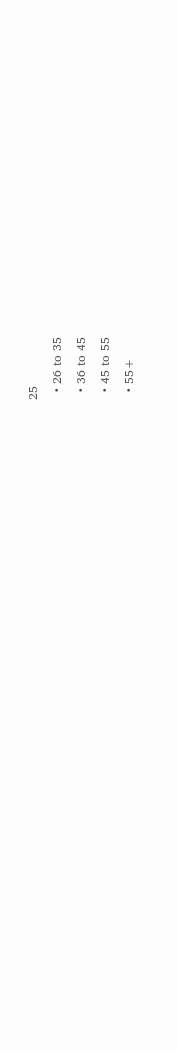25
  • 26 to 35
  • 36 to 45
  • 45 to 55
  • 55+